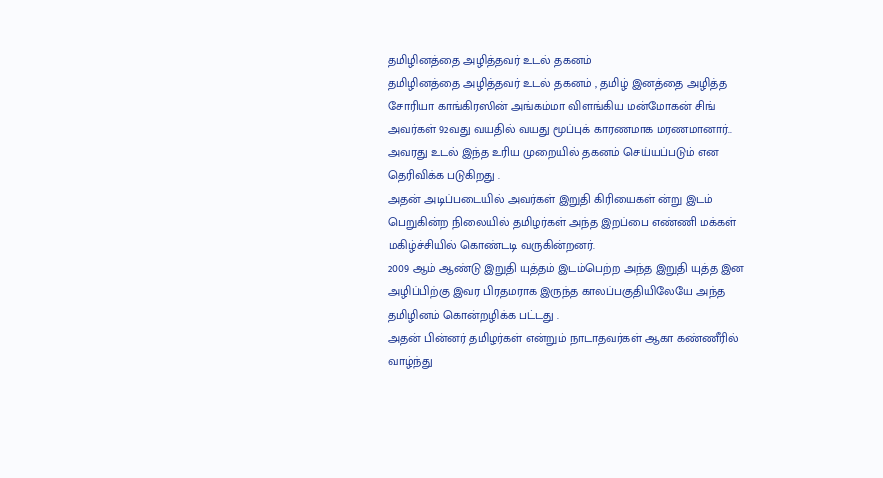தமிழினத்தை அழித்தவர் உடல் தகனம்
தமிழினத்தை அழித்தவர் உடல் தகனம் , தமிழ் இனத்தை அழித்த சோரியா காங்கிரஸின் அங்கம்மா விளங்கிய மன்மோகன் சிங் அவர்கள் 92வது வயதில் வயது மூப்புக் காரணமாக மரணமானார்..
அவரது உடல் இந்த உரிய முறையில் தகனம் செய்யப்படும் என தெரிவிக்க படுகிறது .
அதன் அடிப்படையில் அவர்கள் இறுதி கிரியைகள் ன்று இடம் பெறுகின்ற நிலையில் தமிழர்கள் அந்த இறப்பை எண்ணி மக்கள் மகிழ்ச்சியில் கொண்டடி வருகின்றனர்.
2009 ஆம் ஆண்டு இறுதி யுத்தம் இடம்பெற்ற அந்த இறுதி யுத்த இன அழிப்பிற்கு இவர பிரதமராக இருந்த காலப்பகுதியிலேயே அந்த தமிழினம் கொன்றழிக்க பட்டது .
அதன் பின்னர் தமிழர்கள் என்றும் நாடாதவர்கள் ஆகா கண்ணீரில் வாழ்ந்து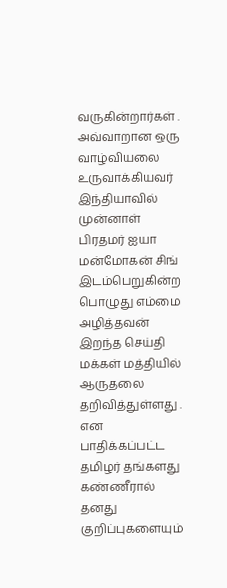வருகின்றார்கள் .
அவ்வாறான ஒரு வாழ்வியலை உருவாக்கியவர் இந்தியாவில் முன்னாள் பிரதமர் ஐயா மன்மோகன் சிங் இடம்பெறுகின்ற பொழுது எம்மை அழித்தவன் இறந்த செய்தி மக்கள் மத்தியில் ஆருதலை தறிவித்துள்ளது .
என பாதிக்கப்பட்ட தமிழர் தங்களது கண்ணீரால் தனது குறிப்புகளையும்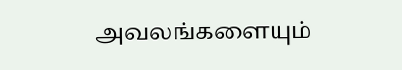அவலங்களையும்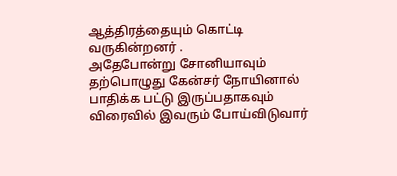ஆத்திரத்தையும் கொட்டி வருகின்றனர் .
அதேபோன்று சோனியாவும் தற்பொழுது கேன்சர் நோயினால் பாதிக்க பட்டு இருப்பதாகவும் விரைவில் இவரும் போய்விடுவார்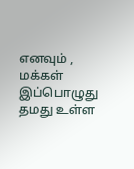எனவும் ,
மக்கள் இப்பொழுது தமது உள்ள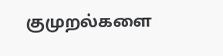குமுறல்களை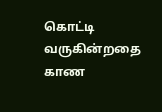கொட்டி வருகின்றதை காண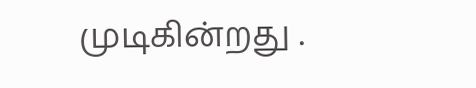முடிகின்றது .